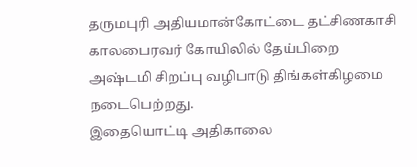தருமபுரி அதியமான்கோட்டை தட்சிணகாசி காலபைரவர் கோயிலில் தேய்பிறை அஷ்டமி சிறப்பு வழிபாடு திங்கள்கிழமை நடைபெற்றது.
இதையொட்டி அதிகாலை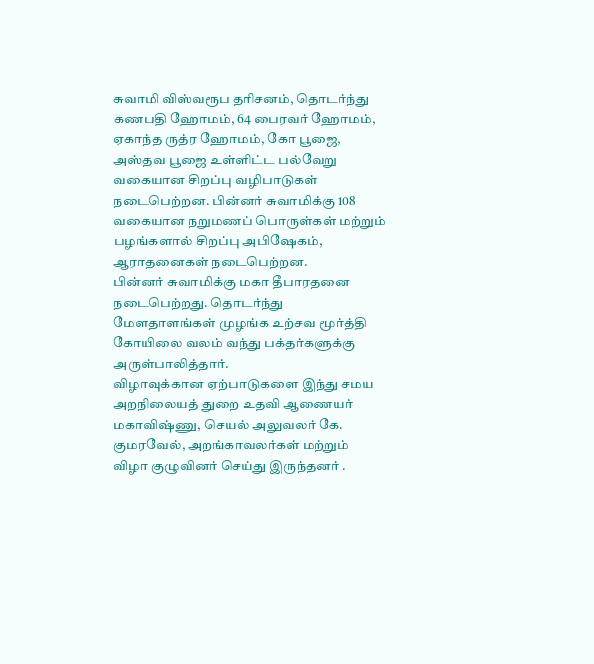சுவாமி விஸ்வரூப தரிசனம், தொடர்ந்து கணபதி ஹோமம், 64 பைரவர் ஹோமம், ஏகாந்த ருத்ர ஹோமம், கோ பூஜை, அஸ்தவ பூஜை உள்ளிட்ட பல்வேறு வகையான சிறப்பு வழிபாடுகள் நடைபெற்றன. பின்னர் சுவாமிக்கு 108 வகையான நறுமணப் பொருள்கள் மற்றும் பழங்களால் சிறப்பு அபிஷேகம், ஆராதனைகள் நடைபெற்றன.
பின்னர் சுவாமிக்கு மகா தீபாரதனை நடைபெற்றது. தொடர்ந்து மேளதாளங்கள் முழங்க உற்சவ மூர்த்தி கோயிலை வலம் வந்து பக்தர்களுக்கு அருள்பாலித்தார்.
விழாவுக்கான ஏற்பாடுகளை இந்து சமய அறநிலையத் துறை உதவி ஆணையர் மகாவிஷ்ணு, செயல் அலுவலர் கே. குமரவேல், அறங்காவலர்கள் மற்றும் விழா குழுவினர் செய்து இருந்தனர் .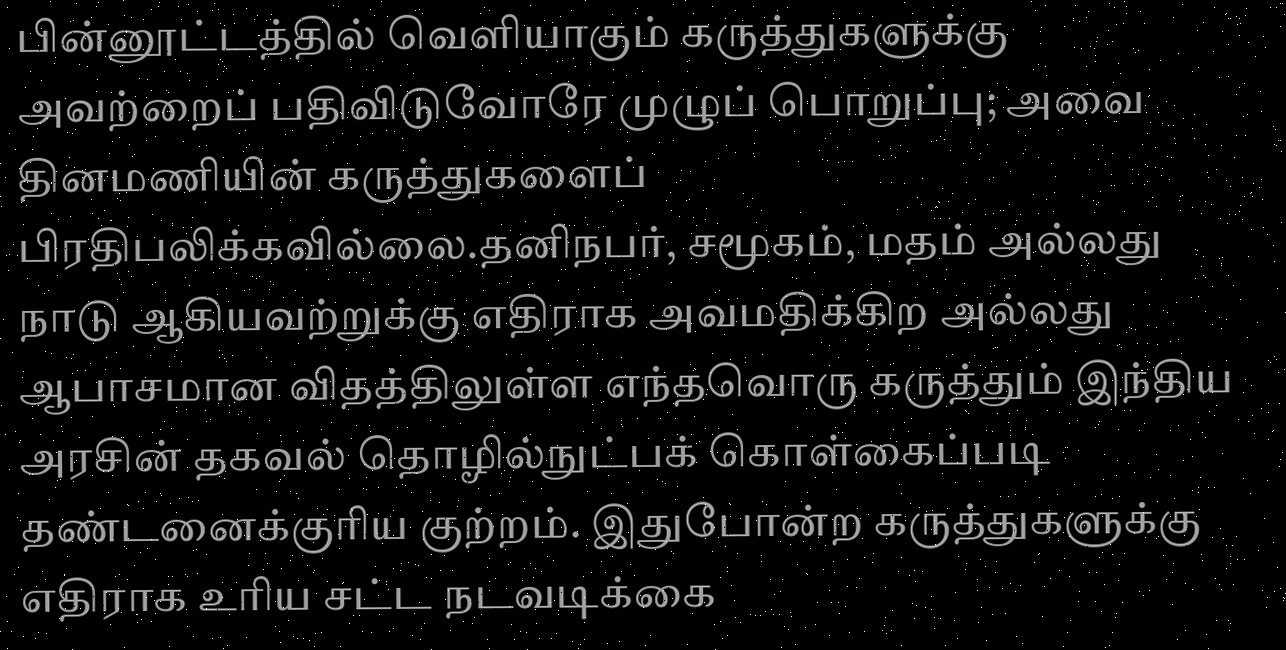பின்னூட்டத்தில் வெளியாகும் கருத்துகளுக்கு அவற்றைப் பதிவிடுவோரே முழுப் பொறுப்பு; அவை தினமணியின் கருத்துகளைப் பிரதிபலிக்கவில்லை.தனிநபர், சமூகம், மதம் அல்லது நாடு ஆகியவற்றுக்கு எதிராக அவமதிக்கிற அல்லது ஆபாசமான விதத்திலுள்ள எந்தவொரு கருத்தும் இந்திய அரசின் தகவல் தொழில்நுட்பக் கொள்கைப்படி தண்டனைக்குரிய குற்றம். இதுபோன்ற கருத்துகளுக்கு எதிராக உரிய சட்ட நடவடிக்கை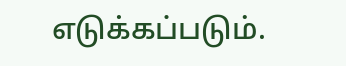எடுக்கப்படும்.